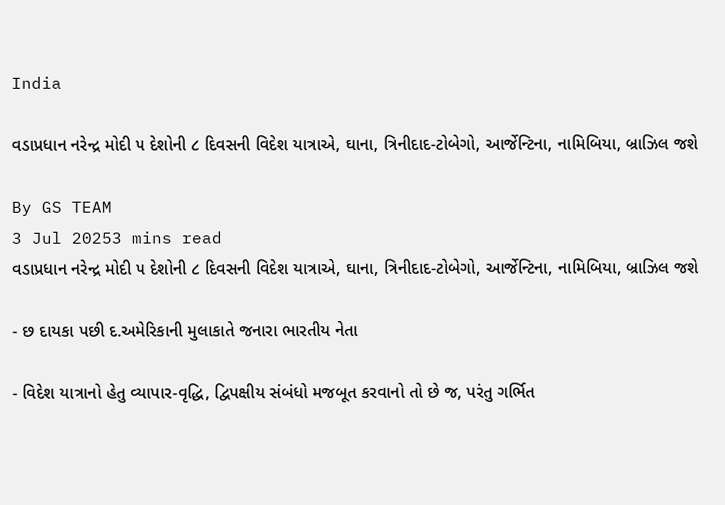India

વડાપ્રધાન નરેન્દ્ર મોદી ૫ દેશોની ૮ દિવસની વિદેશ યાત્રાએ, ઘાના, ત્રિનીદાદ-ટોબેગો, આર્જેન્ટિના, નામિબિયા, બ્રાઝિલ જશે

By GS TEAM
3 Jul 20253 mins read
વડાપ્રધાન નરેન્દ્ર મોદી ૫ દેશોની ૮ દિવસની વિદેશ યાત્રાએ, ઘાના, ત્રિનીદાદ-ટોબેગો, આર્જેન્ટિના, નામિબિયા, બ્રાઝિલ જશે

- છ દાયકા પછી દ.અમેરિકાની મુલાકાતે જનારા ભારતીય નેતા

- વિદેશ યાત્રાનો હેતુ વ્યાપાર-વૃદ્ધિ, દ્વિપક્ષીય સંબંધો મજબૂત કરવાનો તો છે જ, પરંતુ ગર્ભિત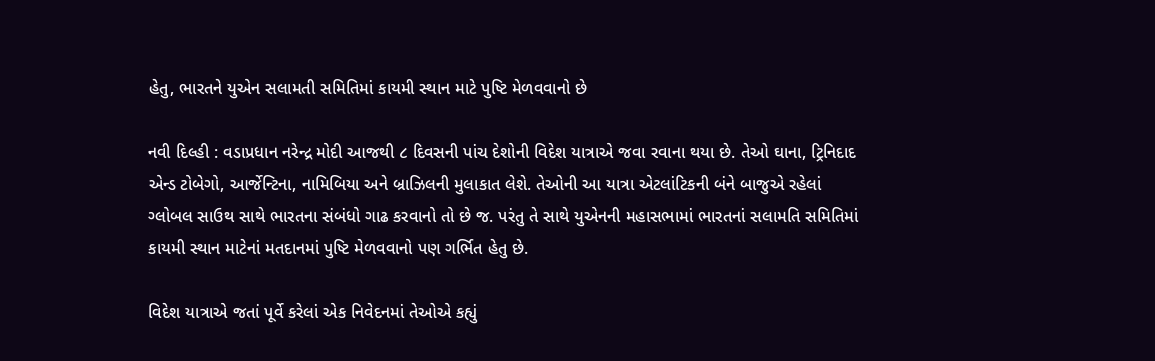હેતુ, ભારતને યુએન સલામતી સમિતિમાં કાયમી સ્થાન માટે પુષ્ટિ મેળવવાનો છે

નવી દિલ્હી : વડાપ્રધાન નરેન્દ્ર મોદી આજથી ૮ દિવસની પાંચ દેશોની વિદેશ યાત્રાએ જવા રવાના થયા છે. તેઓ ઘાના, ટ્રિનિદાદ એન્ડ ટોબેગો, આર્જેન્ટિના, નામિબિયા અને બ્રાઝિલની મુલાકાત લેશે. તેઓની આ યાત્રા એટલાંટિકની બંને બાજુએ રહેલાં ગ્લોબલ સાઉથ સાથે ભારતના સંબંધો ગાઢ કરવાનો તો છે જ. પરંતુ તે સાથે યુએનની મહાસભામાં ભારતનાં સલામતિ સમિતિમાં કાયમી સ્થાન માટેનાં મતદાનમાં પુષ્ટિ મેળવવાનો પણ ગર્ભિત હેતુ છે.

વિદેશ યાત્રાએ જતાં પૂર્વે કરેલાં એક નિવેદનમાં તેઓએ કહ્યું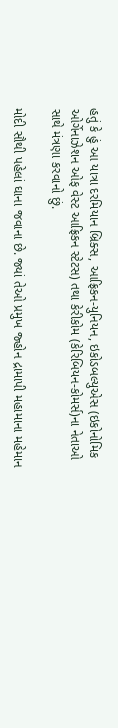હતું કે હું આ યાત્રા દરમિયાન બ્રિક્સ, આફ્રિકન-યુનિયન, ઇકોડબલ્યુએસ (ઇકોનોમિક ઓર્ગેનાઝેશન ઓફ વેસ્ટ આફ્રિકન સ્ટેટસ) તથા કેરીકોમ (કેરિબિયન-કોમર્સ)ના નેતાઓ સાથે મંત્રણા કરવાનો છું.

મોદી સૌથી પહેલાં ઘાના જવાના છે. જ્યાં તેઓ પ્રમુખ જ્હોન દ્રામાપી મહામાના મહેમાન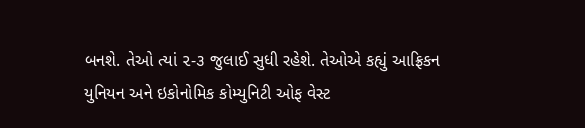બનશે. તેઓ ત્યાં ૨-૩ જુલાઈ સુધી રહેશે. તેઓએ કહ્યું આફ્રિકન યુનિયન અને ઇકોનોમિક કોમ્યુનિટી ઓફ વેસ્ટ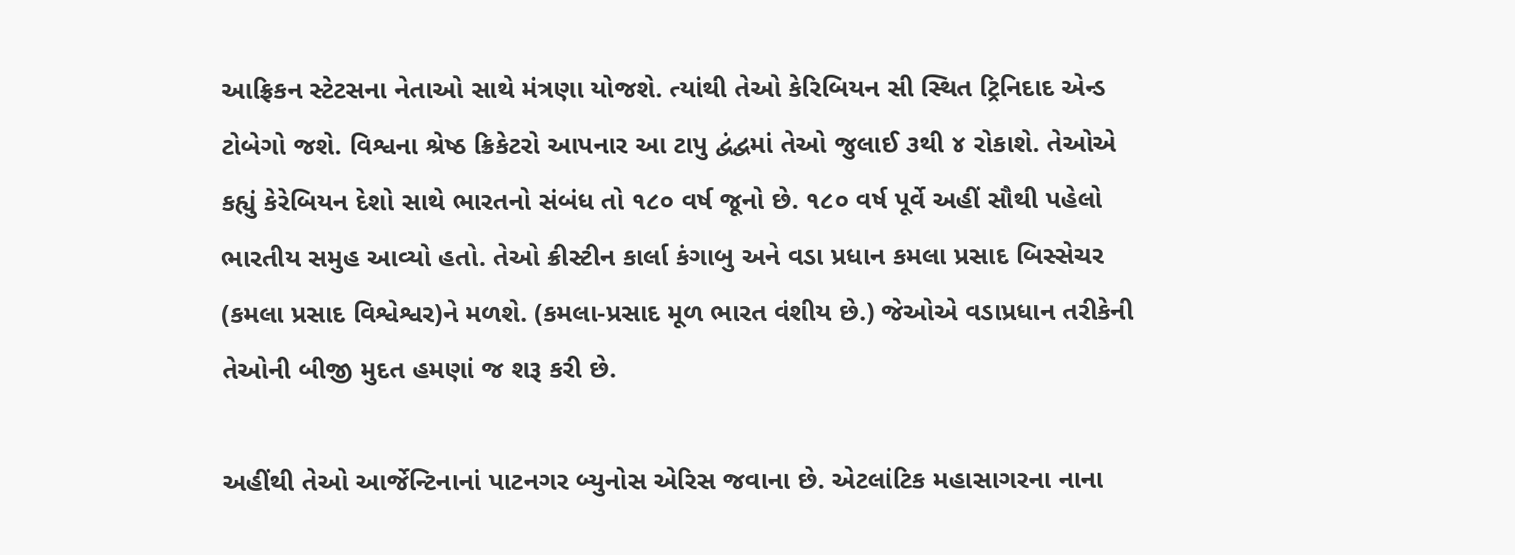આફ્રિકન સ્ટેટસના નેતાઓ સાથે મંત્રણા યોજશે. ત્યાંથી તેઓ કેરિબિયન સી સ્થિત ટ્રિનિદાદ એન્ડ ટોબેગો જશે. વિશ્વના શ્રેષ્ઠ ક્રિકેટરો આપનાર આ ટાપુ દ્વંદ્વમાં તેઓ જુલાઈ ૩થી ૪ રોકાશે. તેઓએ કહ્યું કેરેબિયન દેશો સાથે ભારતનો સંબંધ તો ૧૮૦ વર્ષ જૂનો છે. ૧૮૦ વર્ષ પૂર્વે અહીં સૌથી પહેલો ભારતીય સમુહ આવ્યો હતો. તેઓ ક્રીસ્ટીન કાર્લા કંગાબુ અને વડા પ્રધાન કમલા પ્રસાદ બિસ્સેચર (કમલા પ્રસાદ વિશ્વેશ્વર)ને મળશે. (કમલા-પ્રસાદ મૂળ ભારત વંશીય છે.) જેઓએ વડાપ્રધાન તરીકેની તેઓની બીજી મુદત હમણાં જ શરૂ કરી છે.

અહીંથી તેઓ આર્જેન્ટિનાનાં પાટનગર બ્યુનોસ એરિસ જવાના છે. એટલાંટિક મહાસાગરના નાના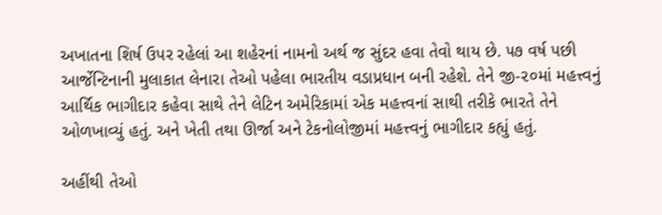અખાતના શિર્ષ ઉપર રહેલાં આ શહેરનાં નામનો અર્થ જ સુંદર હવા તેવો થાય છે. ૫૭ વર્ષ પછી આર્જેન્ટિનાની મુલાકાત લેનારા તેઓ પહેલા ભારતીય વડાપ્રધાન બની રહેશે. તેને જી-૨૦માં મહત્ત્વનું આર્થિક ભાગીદાર કહેવા સાથે તેને લેટિન અમેરિકામાં એક મહત્ત્વનાં સાથી તરીકે ભારતે તેને ઓળખાવ્યું હતું. અને ખેતી તથા ઊર્જા અને ટેકનોલોજીમાં મહત્ત્વનું ભાગીદાર કહ્યું હતું.

અહીંથી તેઓ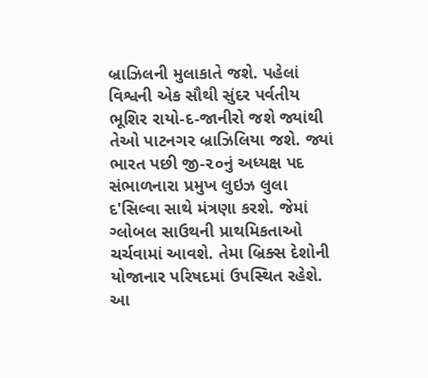બ્રાઝિલની મુલાકાતે જશે. પહેલાં વિશ્વની એક સૌથી સુંદર પર્વતીય ભૂશિર રાયો-દ-જાનીરો જશે જ્યાંથી તેઓ પાટનગર બ્રાઝિલિયા જશે. જ્યાં ભારત પછી જી-૨૦નું અધ્યક્ષ પદ સંભાળનારા પ્રમુખ લુઇઝ લુલા દ'સિલ્વા સાથે મંત્રણા કરશે. જેમાં ગ્લોબલ સાઉથની પ્રાથમિકતાઓ ચર્ચવામાં આવશે. તેમા બ્રિક્સ દેશોની યોજાનાર પરિષદમાં ઉપસ્થિત રહેશે. આ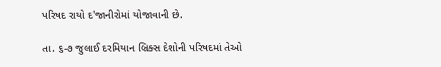પરિષદ રાયો દ'જાનીરોમાં યોજાવાની છે.

તા. ૬-૭ જુલાઈ દરમિયાન બ્રિક્સ દેશોની પરિષદમાં તેઓ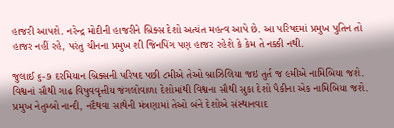હાજરી આપશે. નરેન્દ્ર મોદીની હાજરીને બ્રિક્સ દેશો અત્યંત મહત્વ આપે છે. આ પરિષદમાં પ્રમુખ પુતિન તો હાજર નહીં રહે, પરંતુ ચીનના પ્રમુખ શી જિનપિંગ પણ હાજર રહેશે કે કેમ તે નક્કી નથી.

જુલાઈ ૬-૭ દરમિયાન બ્રિક્સની પરિષદ પછી ૮મીએ તેઓ બ્રાઝિલિયા જઇ તુર્ત જ ૯મીએ નામિબિયા જશે. વિશ્વનાં સૌથી ગાઢ વિષુવવૃત્તીય જંગલોવાળા દેશોમાંથી વિશ્વના સૌથી સુકા દેશો પૈકીના એક નામિબિયા જશે. પ્રમુખ નેતુમ્બો નાન્દી, નદૈથવા સાથેની મંત્રણામાં તેઓ બંને દેશોએ સંસ્થાનવાદ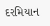દરમિયાન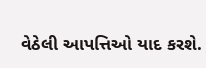વેઠેલી આપત્તિઓ યાદ કરશે.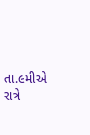તા.૯મીએ રાત્રે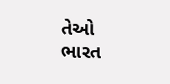તેઓ ભારત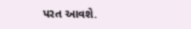પરત આવશે.